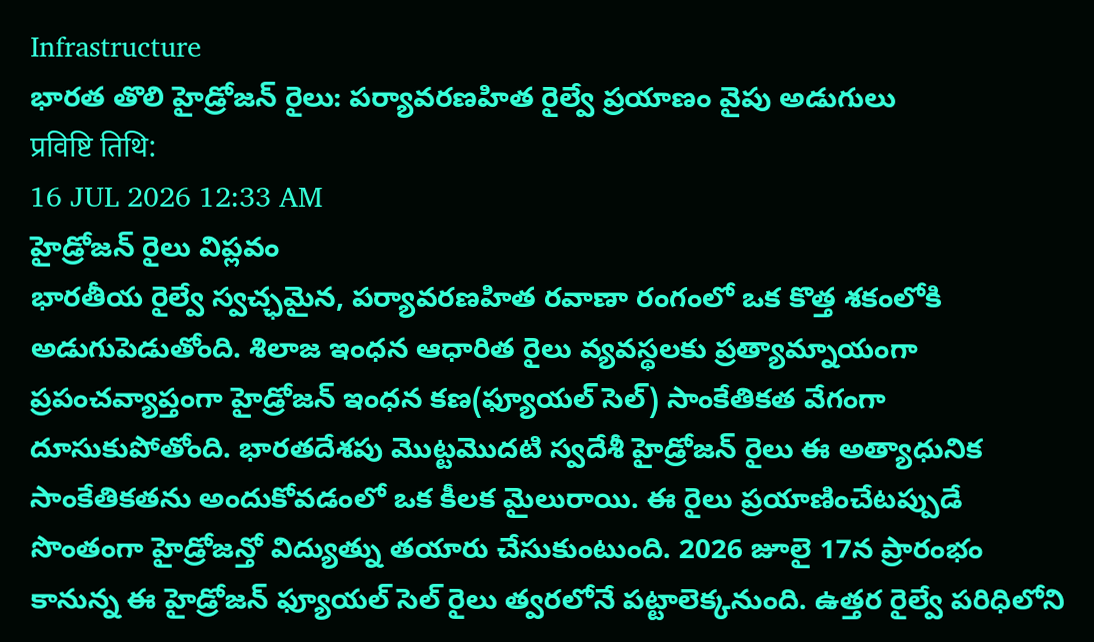Infrastructure
భారత తొలి హైడ్రోజన్ రైలు: పర్యావరణహిత రైల్వే ప్రయాణం వైపు అడుగులు
प्रविष्टि तिथि:
16 JUL 2026 12:33 AM
హైడ్రోజన్ రైలు విప్లవం
భారతీయ రైల్వే స్వచ్ఛమైన, పర్యావరణహిత రవాణా రంగంలో ఒక కొత్త శకంలోకి అడుగుపెడుతోంది. శిలాజ ఇంధన ఆధారిత రైలు వ్యవస్థలకు ప్రత్యామ్నాయంగా ప్రపంచవ్యాప్తంగా హైడ్రోజన్ ఇంధన కణ(ఫ్యూయల్ సెల్) సాంకేతికత వేగంగా దూసుకుపోతోంది. భారతదేశపు మొట్టమొదటి స్వదేశీ హైడ్రోజన్ రైలు ఈ అత్యాధునిక సాంకేతికతను అందుకోవడంలో ఒక కీలక మైలురాయి. ఈ రైలు ప్రయాణించేటప్పుడే సొంతంగా హైడ్రోజన్తో విద్యుత్ను తయారు చేసుకుంటుంది. 2026 జూలై 17న ప్రారంభం కానున్న ఈ హైడ్రోజన్ ఫ్యూయల్ సెల్ రైలు త్వరలోనే పట్టాలెక్కనుంది. ఉత్తర రైల్వే పరిధిలోని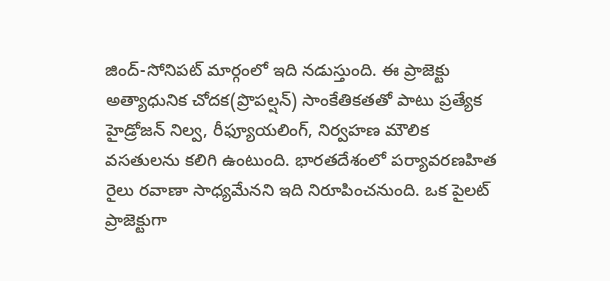జింద్-సోనిపట్ మార్గంలో ఇది నడుస్తుంది. ఈ ప్రాజెక్టు అత్యాధునిక చోదక(ప్రొపల్షన్) సాంకేతికతతో పాటు ప్రత్యేక హైడ్రోజన్ నిల్వ, రీఫ్యూయలింగ్, నిర్వహణ మౌలిక వసతులను కలిగి ఉంటుంది. భారతదేశంలో పర్యావరణహిత రైలు రవాణా సాధ్యమేనని ఇది నిరూపించనుంది. ఒక పైలట్ ప్రాజెక్టుగా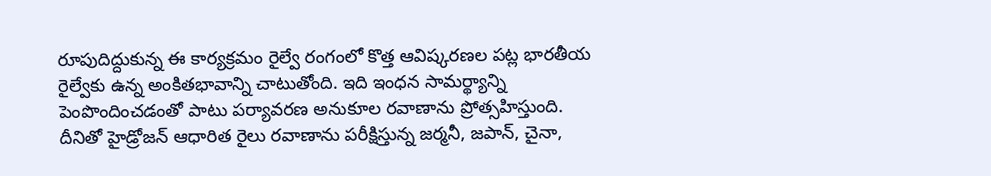రూపుదిద్దుకున్న ఈ కార్యక్రమం రైల్వే రంగంలో కొత్త ఆవిష్కరణల పట్ల భారతీయ రైల్వేకు ఉన్న అంకితభావాన్ని చాటుతోంది. ఇది ఇంధన సామర్థ్యాన్ని పెంపొందించడంతో పాటు పర్యావరణ అనుకూల రవాణాను ప్రోత్సహిస్తుంది.
దీనితో హైడ్రోజన్ ఆధారిత రైలు రవాణాను పరీక్షిస్తున్న జర్మనీ, జపాన్, చైనా,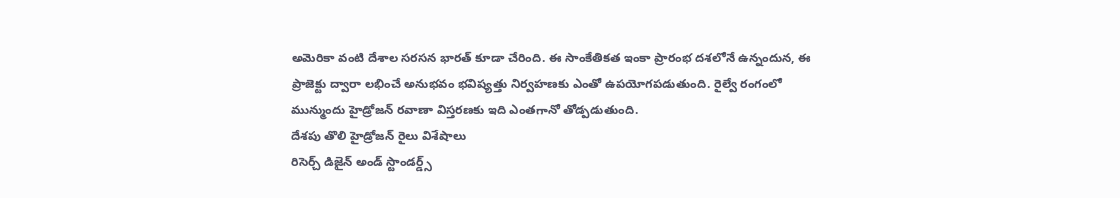అమెరికా వంటి దేశాల సరసన భారత్ కూడా చేరింది. ఈ సాంకేతికత ఇంకా ప్రారంభ దశలోనే ఉన్నందున, ఈ ప్రాజెక్టు ద్వారా లభించే అనుభవం భవిష్యత్తు నిర్వహణకు ఎంతో ఉపయోగపడుతుంది. రైల్వే రంగంలో మున్ముందు హైడ్రోజన్ రవాణా విస్తరణకు ఇది ఎంతగానో తోడ్పడుతుంది.
దేశపు తొలి హైడ్రోజన్ రైలు విశేషాలు
రిసెర్చ్ డిజైన్ అండ్ స్టాండర్డ్స్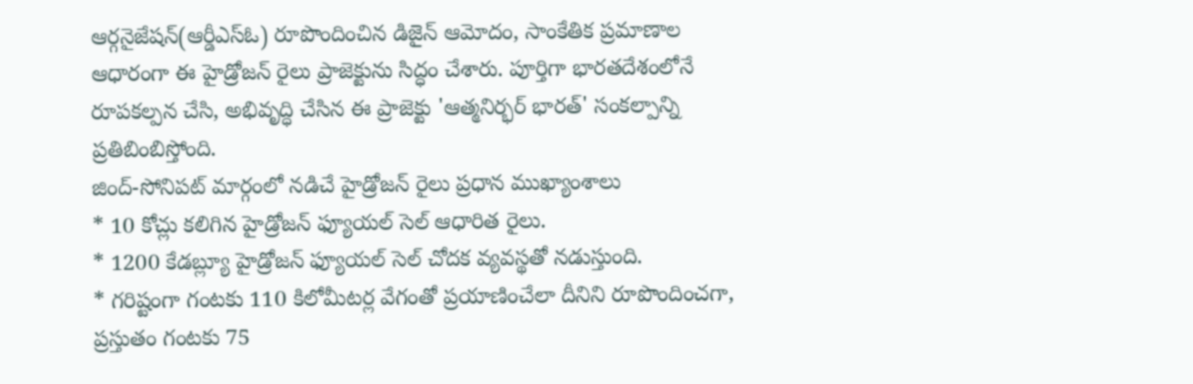ఆర్గనైజేషన్(ఆర్డీఎస్ఓ) రూపొందించిన డిజైన్ ఆమోదం, సాంకేతిక ప్రమాణాల ఆధారంగా ఈ హైడ్రోజన్ రైలు ప్రాజెక్టును సిద్ధం చేశారు. పూర్తిగా భారతదేశంలోనే రూపకల్పన చేసి, అభివృద్ధి చేసిన ఈ ప్రాజెక్టు 'ఆత్మనిర్భర్ భారత్' సంకల్పాన్ని ప్రతిబింబిస్తోంది.
జింద్-సోనిపట్ మార్గంలో నడిచే హైడ్రోజన్ రైలు ప్రధాన ముఖ్యాంశాలు
* 10 కోచ్లు కలిగిన హైడ్రోజన్ ఫ్యూయల్ సెల్ ఆధారిత రైలు.
* 1200 కేడబ్ల్యూ హైడ్రోజన్ ఫ్యూయల్ సెల్ చోదక వ్యవస్థతో నడుస్తుంది.
* గరిష్టంగా గంటకు 110 కిలోమీటర్ల వేగంతో ప్రయాణించేలా దీనిని రూపొందించగా, ప్రస్తుతం గంటకు 75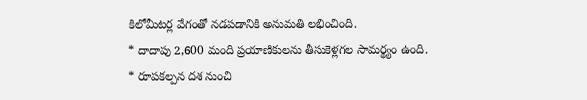కిలోమీటర్ల వేగంతో నడపడానికి అనుమతి లభించింది.
* దాదాపు 2,600 మంది ప్రయాణికులను తీసుకెళ్లగల సామర్థ్యం ఉంది.
* రూపకల్పన దశ నుంచి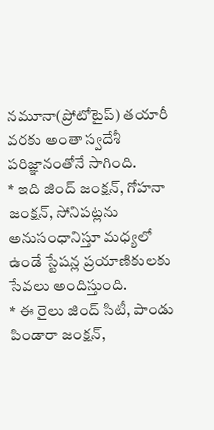నమూనా(ప్రోటోటైప్) తయారీ వరకు అంతా స్వదేశీ పరిజ్ఞానంతోనే సాగింది.
* ఇది జింద్ జంక్షన్, గోహనా జంక్షన్, సోనిపట్లను అనుసంధానిస్తూ మధ్యలో ఉండే స్టేషన్ల ప్రయాణికులకు సేవలు అందిస్తుంది.
* ఈ రైలు జింద్ సిటీ, పాండు పిండారా జంక్షన్,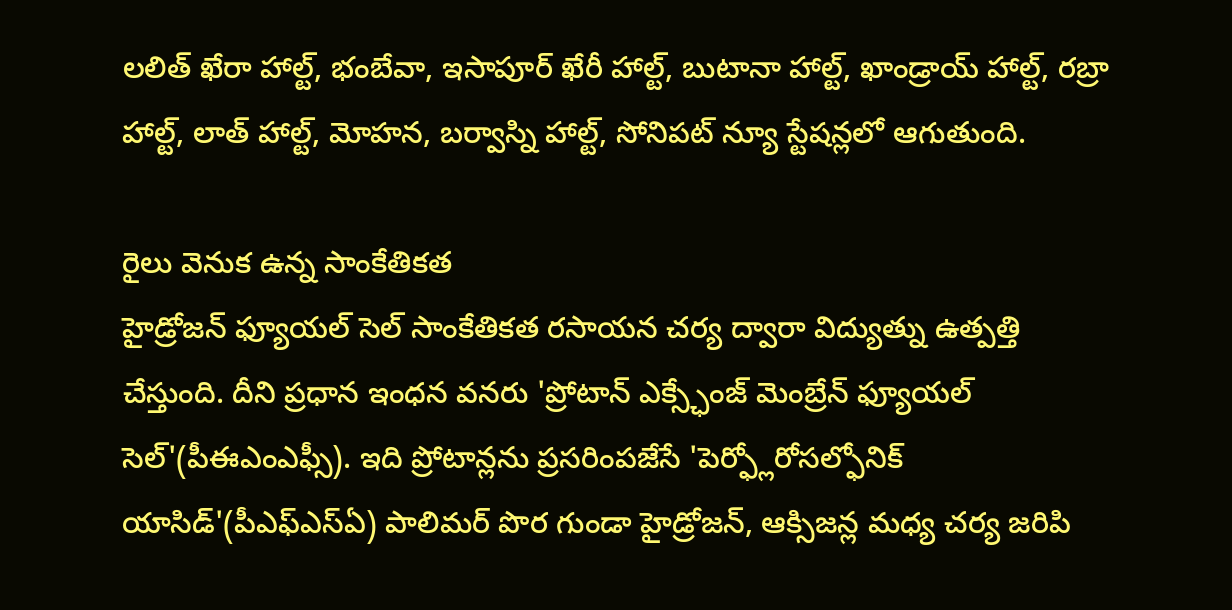లలిత్ ఖేరా హాల్ట్, భంబేవా, ఇసాపూర్ ఖేరీ హాల్ట్, బుటానా హాల్ట్, ఖాండ్రాయ్ హాల్ట్, రబ్రా హాల్ట్, లాత్ హాల్ట్, మోహన, బర్వాస్ని హాల్ట్, సోనిపట్ న్యూ స్టేషన్లలో ఆగుతుంది.

రైలు వెనుక ఉన్న సాంకేతికత
హైడ్రోజన్ ఫ్యూయల్ సెల్ సాంకేతికత రసాయన చర్య ద్వారా విద్యుత్ను ఉత్పత్తి చేస్తుంది. దీని ప్రధాన ఇంధన వనరు 'ప్రోటాన్ ఎక్స్ఛేంజ్ మెంబ్రేన్ ఫ్యూయల్ సెల్'(పీఈఎంఎఫ్సీ). ఇది ప్రోటాన్లను ప్రసరింపజేసే 'పెర్ఫ్లోరోసల్ఫోనిక్ యాసిడ్'(పీఎఫ్ఎస్ఏ) పాలిమర్ పొర గుండా హైడ్రోజన్, ఆక్సిజన్ల మధ్య చర్య జరిపి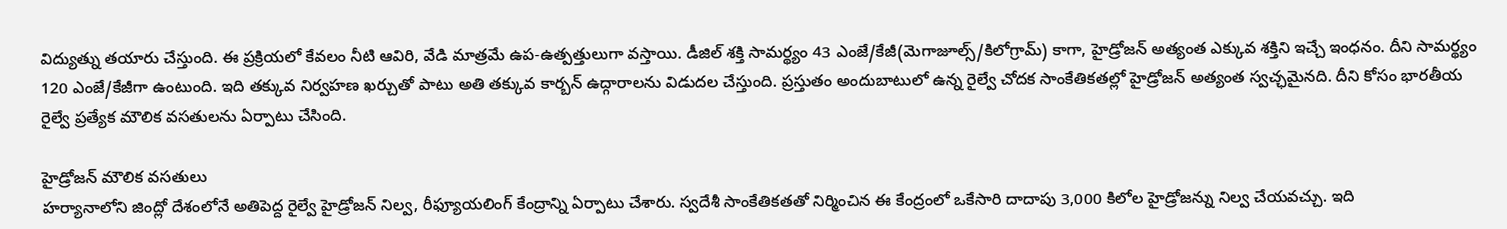విద్యుత్ను తయారు చేస్తుంది. ఈ ప్రక్రియలో కేవలం నీటి ఆవిరి, వేడి మాత్రమే ఉప-ఉత్పత్తులుగా వస్తాయి. డీజిల్ శక్తి సామర్థ్యం 43 ఎంజే/కేజీ(మెగాజూల్స్/కిలోగ్రామ్) కాగా, హైడ్రోజన్ అత్యంత ఎక్కువ శక్తిని ఇచ్చే ఇంధనం. దీని సామర్థ్యం 120 ఎంజే/కేజీగా ఉంటుంది. ఇది తక్కువ నిర్వహణ ఖర్చుతో పాటు అతి తక్కువ కార్బన్ ఉద్గారాలను విడుదల చేస్తుంది. ప్రస్తుతం అందుబాటులో ఉన్న రైల్వే చోదక సాంకేతికతల్లో హైడ్రోజన్ అత్యంత స్వచ్ఛమైనది. దీని కోసం భారతీయ రైల్వే ప్రత్యేక మౌలిక వసతులను ఏర్పాటు చేసింది.

హైడ్రోజన్ మౌలిక వసతులు
హర్యానాలోని జింద్లో దేశంలోనే అతిపెద్ద రైల్వే హైడ్రోజన్ నిల్వ, రీఫ్యూయలింగ్ కేంద్రాన్ని ఏర్పాటు చేశారు. స్వదేశీ సాంకేతికతతో నిర్మించిన ఈ కేంద్రంలో ఒకేసారి దాదాపు 3,000 కిలోల హైడ్రోజన్ను నిల్వ చేయవచ్చు. ఇది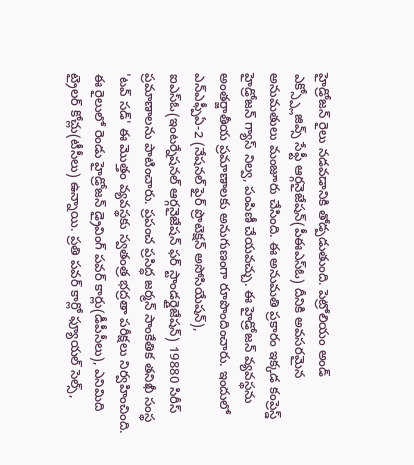హైడ్రోజన్ రైలు నడవడానికి తోడ్పడుతుంది. పెట్రోలియం అండ్ ఎక్స్ప్లోజివ్స్ సేఫ్టీ ఆర్గనైజేషన్(పీఈఎస్ఓ) దీనికి అవసరమైన అనుమతులు మంజూరు చేసింది. ఈ అనుమతి ప్రకారం ఇక్కడ కంప్రెస్డ్ హైడ్రోజన్ గ్యాస్ నిల్వ, పంపిణీ చేయవచ్చు. ఈ హైడ్రోజన్ వ్యవస్థను అంతర్జాతీయ ప్రమాణాలకు అనుగుణంగా రూపొందించారు. ఇందులో ఎన్ఎఫ్పీఏ-2 (నేషనల్ ఫైర్ ప్రొటెక్షన్ అసోసియేషన్), ఐఎస్ఓ(ఇంటర్నేషనల్ ఆర్గనైజేషన్ ఫర్ స్టాండర్డైజేషన్) 19880 సిరీస్ ప్రమాణాలను పాటించారు. ప్రపంచ ప్రసిద్ధ జర్మన్ సాంకేతిక తనిఖీ సంస్థ 'టవ్ సడ్' ఈ మొత్తం వ్యవస్థకు స్వతంత్ర భద్రతా పరీక్షలు నిర్వహించింది.
ఈ రైలులో రెండు హైడ్రోజన్ డ్రైవింగ్ పవర్ కార్లు(డీపీసీలు), ఎనిమిది ట్రైలర్ కోచ్లు(టీసీలు) ఉన్నాయి. ప్రతి పవర్ కార్లో ఫ్యూయల్ సెల్స్,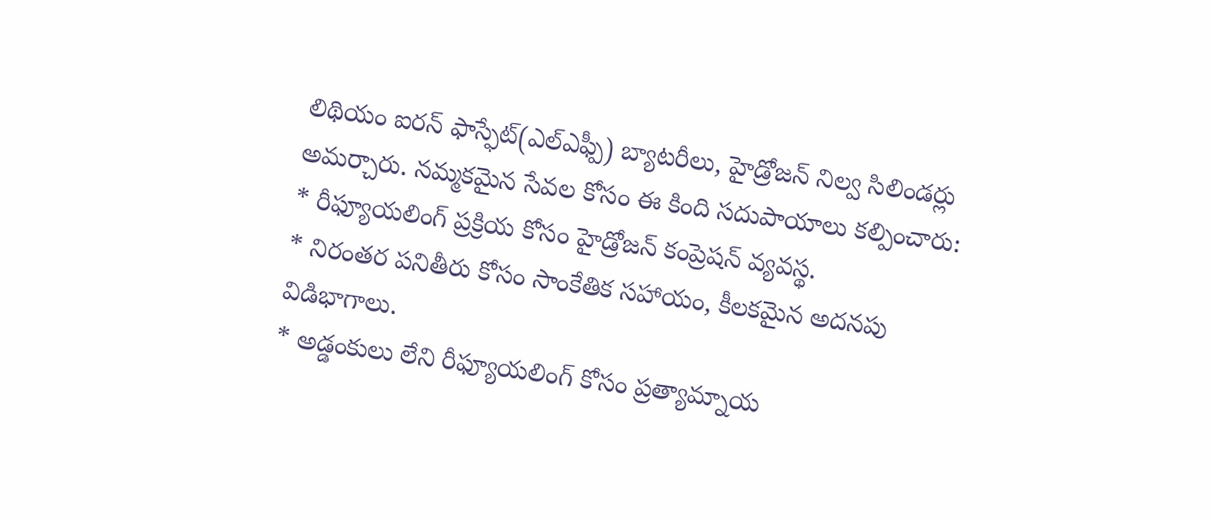లిథియం ఐరన్ ఫాస్ఫేట్(ఎల్ఎఫ్పీ) బ్యాటరీలు, హైడ్రోజన్ నిల్వ సిలిండర్లు అమర్చారు. నమ్మకమైన సేవల కోసం ఈ కింది సదుపాయాలు కల్పించారు:
* రీఫ్యూయలింగ్ ప్రక్రియ కోసం హైడ్రోజన్ కంప్రెషన్ వ్యవస్థ.
* నిరంతర పనితీరు కోసం సాంకేతిక సహాయం, కీలకమైన అదనపు విడిభాగాలు.
* అడ్డంకులు లేని రీఫ్యూయలింగ్ కోసం ప్రత్యామ్నాయ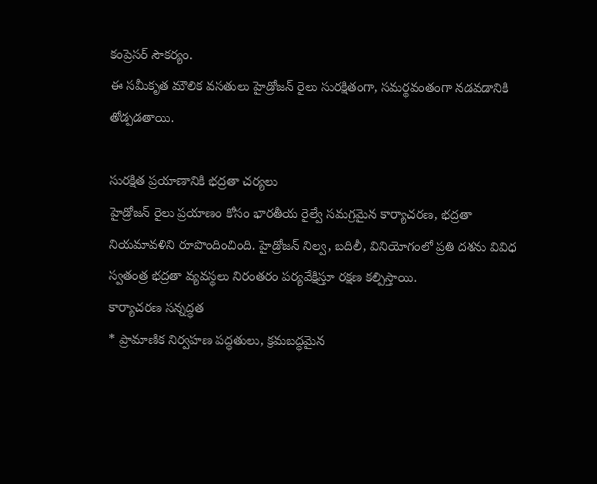కంప్రెసర్ సౌకర్యం.
ఈ సమీకృత మౌలిక వసతులు హైడ్రోజన్ రైలు సురక్షితంగా, సమర్థవంతంగా నడవడానికి తోడ్పడతాయి.

సురక్షిత ప్రయాణానికి భద్రతా చర్యలు
హైడ్రోజన్ రైలు ప్రయాణం కోసం భారతీయ రైల్వే సమగ్రమైన కార్యాచరణ, భద్రతా నియమావళిని రూపొందించింది. హైడ్రోజన్ నిల్వ, బదిలీ, వినియోగంలో ప్రతి దశను వివిధ స్వతంత్ర భద్రతా వ్యవస్థలు నిరంతరం పర్యవేక్షిస్తూ రక్షణ కల్పిస్తాయి.
కార్యాచరణ సన్నద్ధత
* ప్రామాణిక నిర్వహణ పద్ధతులు, క్రమబద్ధమైన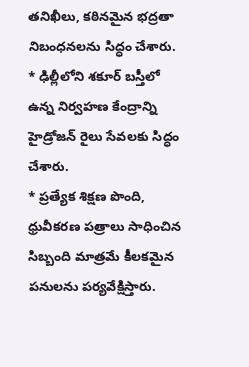తనిఖీలు, కఠినమైన భద్రతా నిబంధనలను సిద్ధం చేశారు.
* ఢిల్లీలోని శకూర్ బస్తీలో ఉన్న నిర్వహణ కేంద్రాన్ని హైడ్రోజన్ రైలు సేవలకు సిద్ధం చేశారు.
* ప్రత్యేక శిక్షణ పొంది, ధ్రువీకరణ పత్రాలు సాధించిన సిబ్బంది మాత్రమే కీలకమైన పనులను పర్యవేక్షిస్తారు.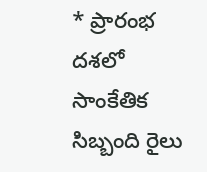* ప్రారంభ దశలో సాంకేతిక సిబ్బంది రైలు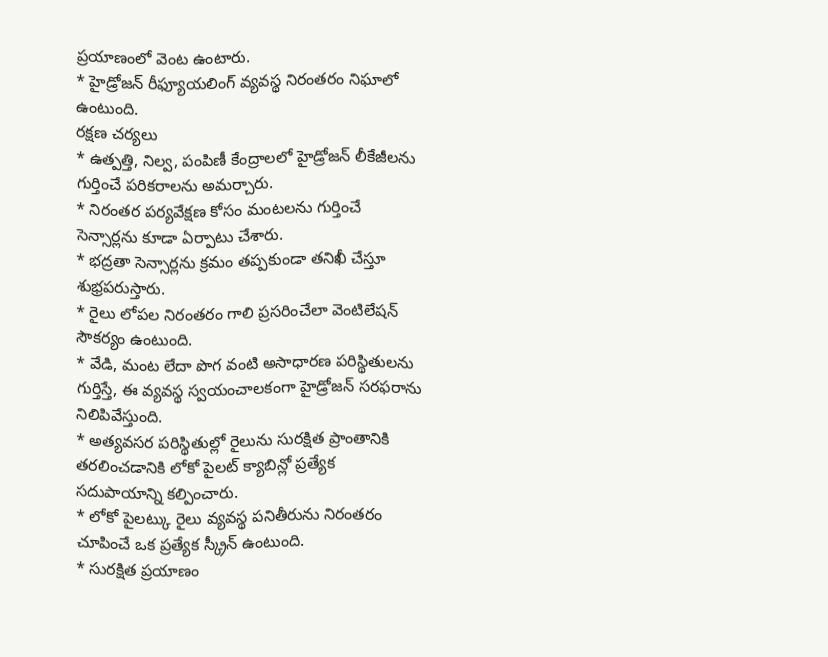ప్రయాణంలో వెంట ఉంటారు.
* హైడ్రోజన్ రీఫ్యూయలింగ్ వ్యవస్థ నిరంతరం నిఘాలో ఉంటుంది.
రక్షణ చర్యలు
* ఉత్పత్తి, నిల్వ, పంపిణీ కేంద్రాలలో హైడ్రోజన్ లీకేజీలను గుర్తించే పరికరాలను అమర్చారు.
* నిరంతర పర్యవేక్షణ కోసం మంటలను గుర్తించే సెన్సార్లను కూడా ఏర్పాటు చేశారు.
* భద్రతా సెన్సార్లను క్రమం తప్పకుండా తనిఖీ చేస్తూ శుభ్రపరుస్తారు.
* రైలు లోపల నిరంతరం గాలి ప్రసరించేలా వెంటిలేషన్ సౌకర్యం ఉంటుంది.
* వేడి, మంట లేదా పొగ వంటి అసాధారణ పరిస్థితులను గుర్తిస్తే, ఈ వ్యవస్థ స్వయంచాలకంగా హైడ్రోజన్ సరఫరాను నిలిపివేస్తుంది.
* అత్యవసర పరిస్థితుల్లో రైలును సురక్షిత ప్రాంతానికి తరలించడానికి లోకో పైలట్ క్యాబిన్లో ప్రత్యేక సదుపాయాన్ని కల్పించారు.
* లోకో పైలట్కు రైలు వ్యవస్థ పనితీరును నిరంతరం చూపించే ఒక ప్రత్యేక స్క్రీన్ ఉంటుంది.
* సురక్షిత ప్రయాణం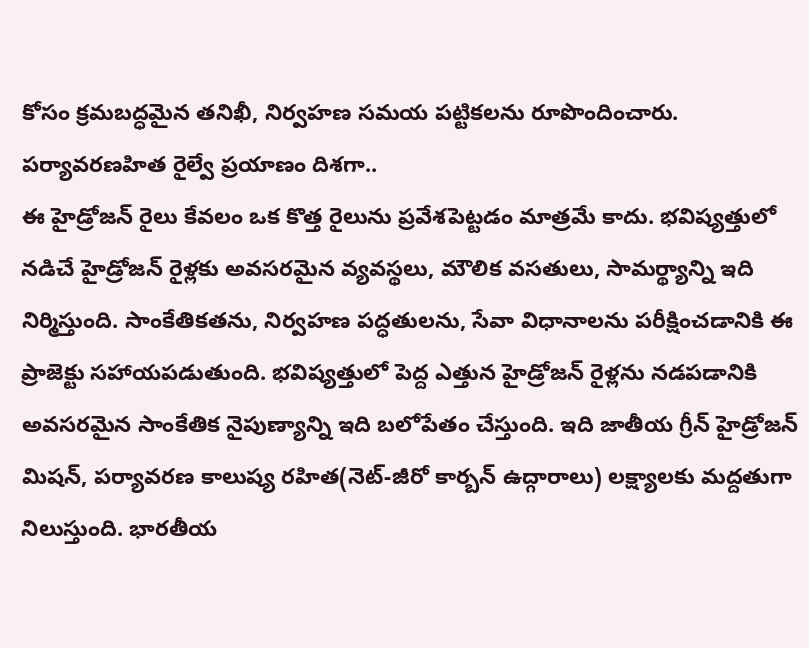కోసం క్రమబద్ధమైన తనిఖీ, నిర్వహణ సమయ పట్టికలను రూపొందించారు.
పర్యావరణహిత రైల్వే ప్రయాణం దిశగా..
ఈ హైడ్రోజన్ రైలు కేవలం ఒక కొత్త రైలును ప్రవేశపెట్టడం మాత్రమే కాదు. భవిష్యత్తులో నడిచే హైడ్రోజన్ రైళ్లకు అవసరమైన వ్యవస్థలు, మౌలిక వసతులు, సామర్థ్యాన్ని ఇది నిర్మిస్తుంది. సాంకేతికతను, నిర్వహణ పద్ధతులను, సేవా విధానాలను పరీక్షించడానికి ఈ ప్రాజెక్టు సహాయపడుతుంది. భవిష్యత్తులో పెద్ద ఎత్తున హైడ్రోజన్ రైళ్లను నడపడానికి అవసరమైన సాంకేతిక నైపుణ్యాన్ని ఇది బలోపేతం చేస్తుంది. ఇది జాతీయ గ్రీన్ హైడ్రోజన్ మిషన్, పర్యావరణ కాలుష్య రహిత(నెట్-జీరో కార్బన్ ఉద్గారాలు) లక్ష్యాలకు మద్దతుగా నిలుస్తుంది. భారతీయ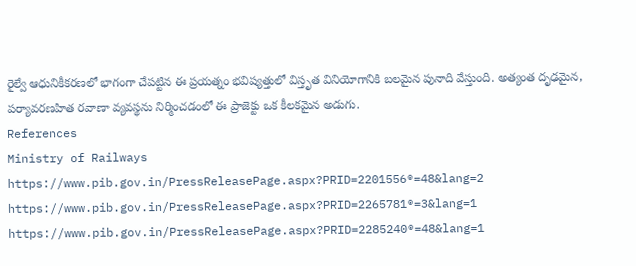రైల్వే ఆధునికీకరణలో భాగంగా చేపట్టిన ఈ ప్రయత్నం భవిష్యత్తులో విస్తృత వినియోగానికి బలమైన పునాది వేస్తుంది. అత్యంత దృఢమైన, పర్యావరణహిత రవాణా వ్యవస్థను నిర్మించడంలో ఈ ప్రాజెక్టు ఒక కీలకమైన అడుగు.
References
Ministry of Railways
https://www.pib.gov.in/PressReleasePage.aspx?PRID=2201556®=48&lang=2
https://www.pib.gov.in/PressReleasePage.aspx?PRID=2265781®=3&lang=1
https://www.pib.gov.in/PressReleasePage.aspx?PRID=2285240®=48&lang=1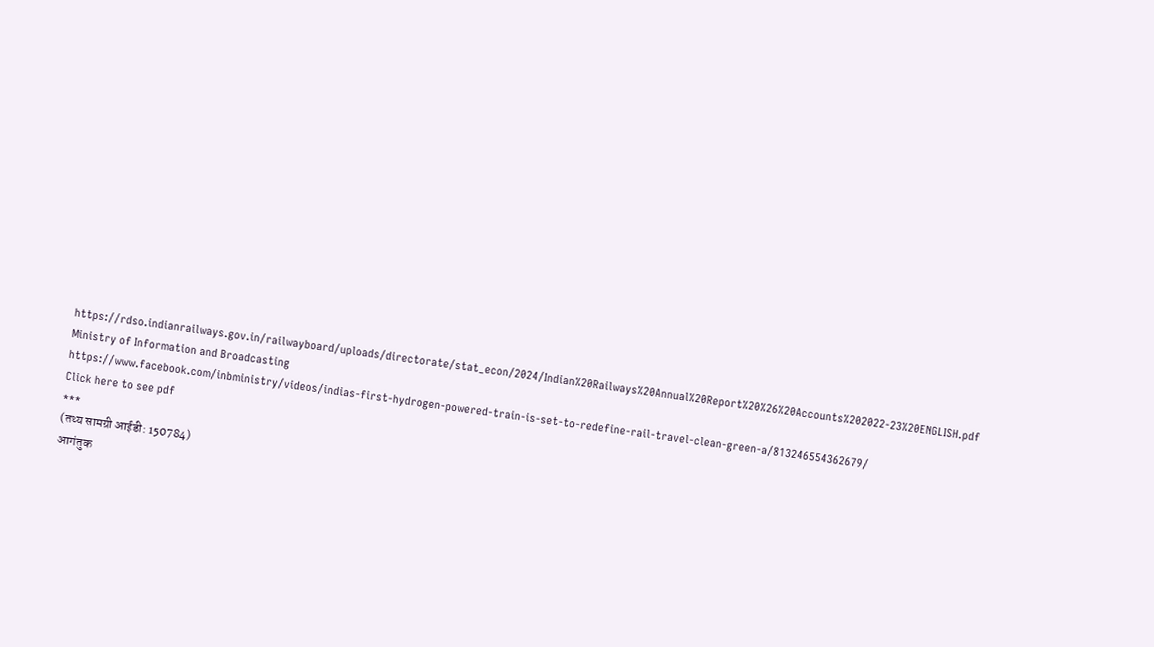https://rdso.indianrailways.gov.in/railwayboard/uploads/directorate/stat_econ/2024/Indian%20Railways%20Annual%20Report%20%26%20Accounts%202022-23%20ENGLISH.pdf
Ministry of Information and Broadcasting
https://www.facebook.com/inbministry/videos/indias-first-hydrogen-powered-train-is-set-to-redefine-rail-travel-clean-green-a/813246554362679/
Click here to see pdf
***
(तथ्य सामग्री आईडी: 150784)
आगंतुक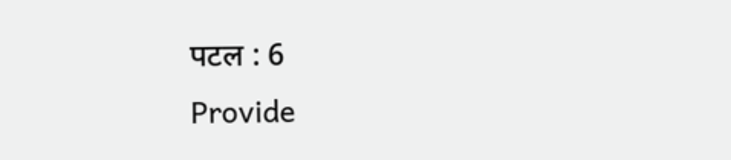पटल : 6
Provide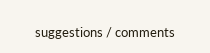suggestions / comments